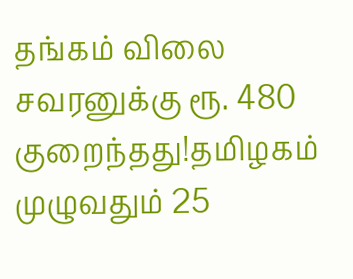தங்கம் விலை சவரனுக்கு ரூ. 480 குறைந்தது!தமிழகம் முழுவதும் 25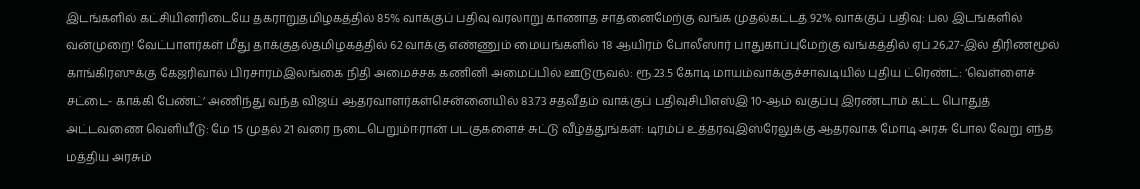இடங்களில் கட்சியினரிடையே தகராறுதமிழகத்தில் 85% வாக்குப் பதிவு வரலாறு காணாத சாதனைமேற்கு வங்க முதல்கட்டத் 92% வாக்குப் பதிவு: பல இடங்களில் வன்முறை! வேட்பாளர்கள் மீது தாக்குதல்தமிழகத்தில் 62 வாக்கு எண்ணும் மையங்களில் 18 ஆயிரம் போலீஸார் பாதுகாப்புமேற்கு வங்கத்தில் ஏப்.26,27-இல் திரிணமூல் காங்கிரஸுக்கு கேஜரிவால் பிரசாரம்இலங்கை நிதி அமைச்சக கணினி அமைப்பில் ஊடுருவல்: ரூ.23.5 கோடி மாயம்வாக்குச்சாவடியில் புதிய ட்ரெண்ட்: ‘வெள்ளைச் சட்டை- காக்கி பேண்ட்’ அணிந்து வந்த விஜய் ஆதரவாளர்கள்சென்னையில் 83.73 சதவீதம் வாக்குப் பதிவுசிபிஎஸ்இ 10-ஆம் வகுப்பு இரண்டாம் கட்ட பொதுத் அட்டவணை வெளியீடு: மே 15 முதல் 21 வரை நடைபெறும்ஈரான் படகுகளைச் சுட்டு வீழ்த்துங்கள்: டிரம்ப் உத்தரவுஇஸ்ரேலுக்கு ஆதரவாக மோடி அரசு போல வேறு எந்த மத்திய அரசும்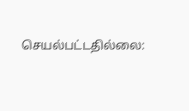செயல்பட்டதில்லை: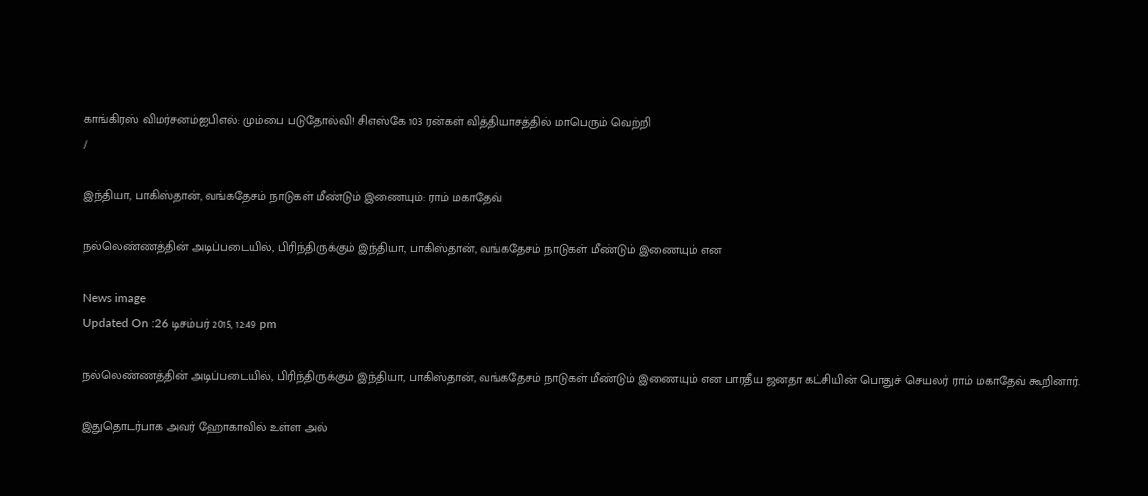காங்கிரஸ் விமர்சனம்ஐபிஎல்: மும்பை படுதோல்வி! சிஎஸ்கே 103 ரன்கள் வித்தியாசத்தில் மாபெரும் வெற்றி
/

இந்தியா, பாகிஸ்தான், வங்கதேசம் நாடுகள் மீண்டும் இணையும்: ராம் மகாதேவ்

நல்லெண்ணத்தின் அடிப்படையில், பிரிந்திருக்கும் இந்தியா, பாகிஸ்தான், வங்கதேசம் நாடுகள் மீண்டும் இணையும் என

News image
Updated On :26 டிசம்பர் 2015, 12:49 pm

நல்லெண்ணத்தின் அடிப்படையில், பிரிந்திருக்கும் இந்தியா, பாகிஸ்தான், வங்கதேசம் நாடுகள் மீண்டும் இணையும் என பாரதீய ஜனதா கட்சியின் பொதுச் செயலர் ராம் மகாதேவ் கூறினார்.

இதுதொடர்பாக அவர் ஹோகாவில் உள்ள அல்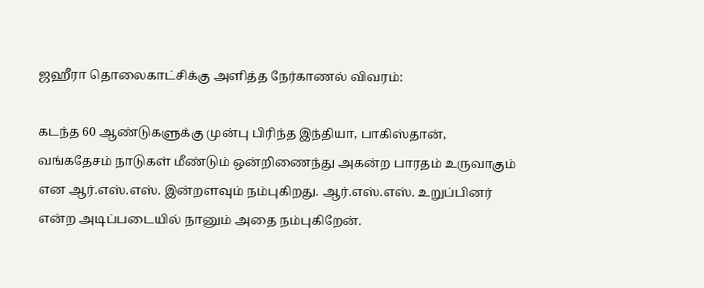ஜஹீரா தொலைகாட்சிக்கு அளித்த நேர்காணல் விவரம்:

கடந்த 60 ஆண்டுகளுக்கு முன்பு பிரிந்த இந்தியா, பாகிஸ்தான், வங்கதேசம் நாடுகள் மீண்டும் ஒன்றிணைந்து அகன்ற பாரதம் உருவாகும் என ஆர்.எஸ்.எஸ். இன்றளவும் நம்புகிறது. ஆர்.எஸ்.எஸ். உறுப்பினர் என்ற அடிப்படையில் நானும் அதை நம்புகிறேன்.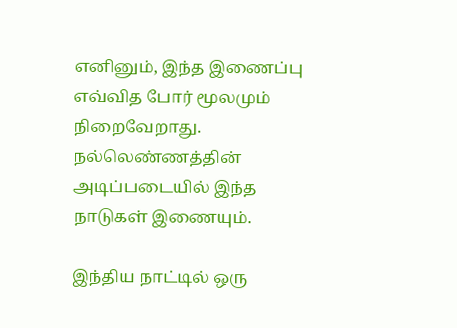எனினும், இந்த இணைப்பு எவ்வித போர் மூலமும் நிறைவேறாது. நல்லெண்ணத்தின் அடிப்படையில் இந்த நாடுகள் இணையும்.

இந்திய நாட்டில் ஒரு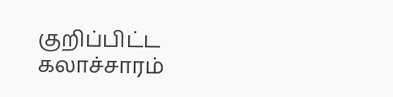குறிப்பிட்ட கலாச்சாரம்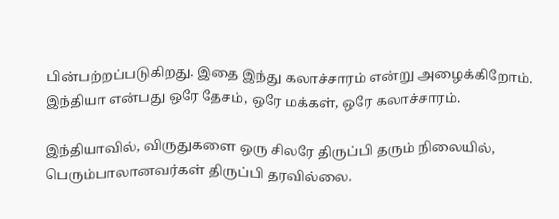பின்பற்றப்படுகிறது. இதை இந்து கலாச்சாரம் என்று அழைக்கிறோம். இந்தியா என்பது ஒரே தேசம், ஒரே மக்கள், ஒரே கலாச்சாரம்.

இந்தியாவில், விருதுகளை ஒரு சிலரே திருப்பி தரும் நிலையில், பெரும்பாலானவர்கள் திருப்பி தரவில்லை.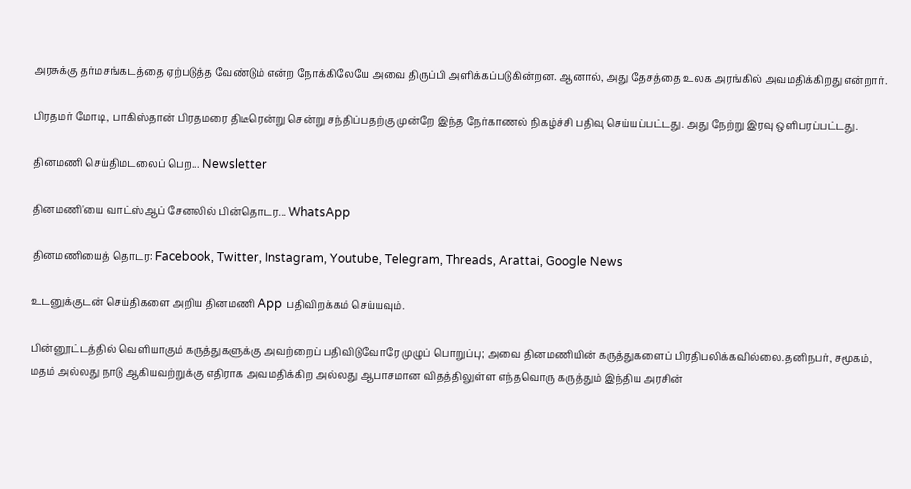அரசுக்கு தர்மசங்கடத்தை ஏற்படுத்த வேண்டும் என்ற நோக்கிலேயே அவை திருப்பி அளிக்கப்படுகின்றன. ஆனால், அது தேசத்தை உலக அரங்கில் அவமதிக்கிறது என்றார்.

பிரதமர் மோடி, பாகிஸ்தான் பிரதமரை திடீரென்று சென்று சந்திப்பதற்கு முன்றே இந்த நேர்காணல் நிகழ்ச்சி பதிவு செய்யப்பட்டது. அது நேற்று இரவு ஒளிபரப்பட்டது.

தினமணி செய்திமடலைப் பெற... Newsletter

தினமணி'யை வாட்ஸ்ஆப் சேனலில் பின்தொடர... WhatsApp

தினமணியைத் தொடர: Facebook, Twitter, Instagram, Youtube, Telegram, Threads, Arattai, Google News

உடனுக்குடன் செய்திகளை அறிய தினமணி App பதிவிறக்கம் செய்யவும்.

பின்னூட்டத்தில் வெளியாகும் கருத்துகளுக்கு அவற்றைப் பதிவிடுவோரே முழுப் பொறுப்பு; அவை தினமணியின் கருத்துகளைப் பிரதிபலிக்கவில்லை.தனிநபர், சமூகம், மதம் அல்லது நாடு ஆகியவற்றுக்கு எதிராக அவமதிக்கிற அல்லது ஆபாசமான விதத்திலுள்ள எந்தவொரு கருத்தும் இந்திய அரசின்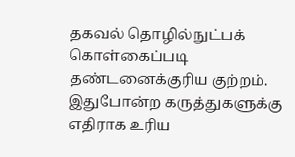தகவல் தொழில்நுட்பக் கொள்கைப்படி தண்டனைக்குரிய குற்றம். இதுபோன்ற கருத்துகளுக்கு எதிராக உரிய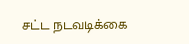சட்ட நடவடிக்கை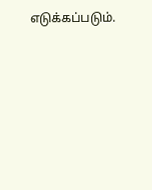எடுக்கப்படும்.